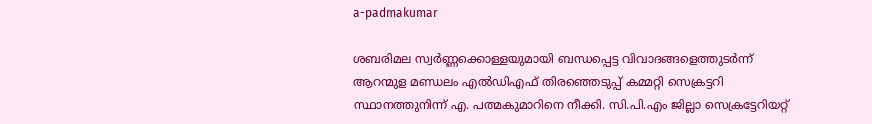a-padmakumar

ശബരിമല സ്വർണ്ണക്കൊള്ളയുമായി ബന്ധപ്പെട്ട വിവാദങ്ങളെത്തുടർന്ന് ആറന്മുള മണ്ഡലം എല്‍ഡിഎഫ് തിരഞ്ഞെടുപ്പ് കമ്മറ്റി സെക്രട്ടറി സ്ഥാനത്തുനിന്ന് എ. പത്മകുമാറിനെ നീക്കി. സി.പി.എം ജില്ലാ സെക്രട്ടേറിയറ്റ്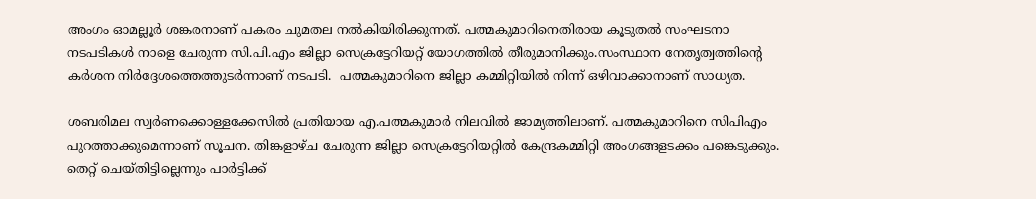അംഗം ഓമല്ലൂർ ശങ്കരനാണ് പകരം ചുമതല നൽകിയിരിക്കുന്നത്. പത്മകുമാറിനെതിരായ കൂടുതൽ സംഘടനാ നടപടികൾ നാളെ ചേരുന്ന സി.പി.എം ജില്ലാ സെക്രട്ടേറിയറ്റ് യോഗത്തിൽ തീരുമാനിക്കും.സംസ്ഥാന നേതൃത്വത്തിന്റെ കർശന നിർദ്ദേശത്തെത്തുടർന്നാണ് നടപടി.  പത്മകുമാറിനെ ജില്ലാ കമ്മിറ്റിയിൽ നിന്ന് ഒഴിവാക്കാനാണ് സാധ്യത.

ശബരിമല സ്വര്‍ണക്കൊള്ളക്കേസില്‍ പ്രതിയായ എ.പത്മകുമാര്‍ നിലവില്‍ ജാമ്യത്തിലാണ്. പത്മകുമാറിനെ സിപിഎം പുറത്താക്കുമെന്നാണ് സൂചന. തിങ്കളാഴ്ച ചേരുന്ന ജില്ലാ സെക്രട്ടേറിയറ്റില്‍ കേന്ദ്രകമ്മിറ്റി അംഗങ്ങളടക്കം പങ്കെടുക്കും. തെറ്റ് ചെയ്തിട്ടില്ലെന്നും പാര്‍ട്ടിക്ക്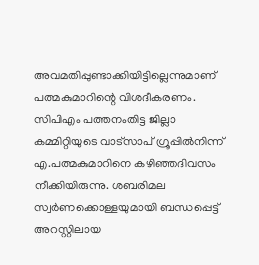അവമതിപ്പുണ്ടാക്കിയിട്ടില്ലെന്നുമാണ് പത്മകുമാറിന്റെ വിശദീകരണം. സിപിഎം പത്തനംതിട്ട ജില്ലാ കമ്മിറ്റിയുടെ വാട്സാപ് ഗ്രൂപ്പിൽനിന്ന് എ.പത്മകുമാറിനെ കഴിഞ്ഞദിവസം നീക്കിയിരുന്നു. ശബരിമല സ്വർണക്കൊള്ളയുമായി ബന്ധപ്പെട്ട് അറസ്റ്റിലായ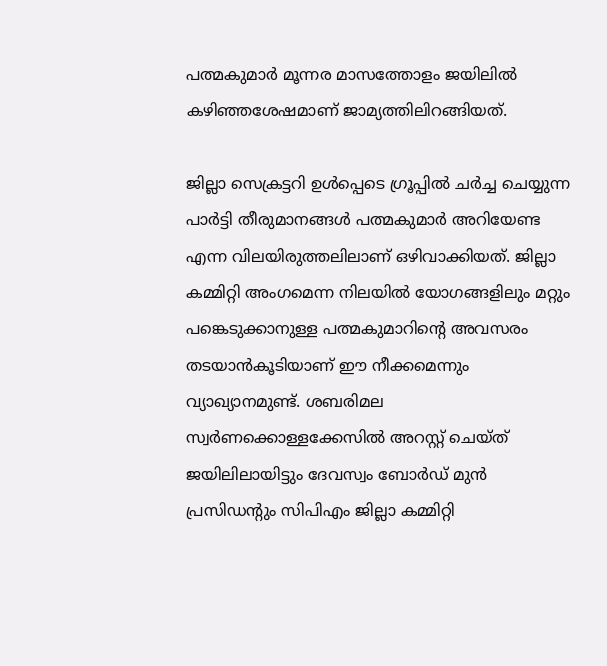പത്മകുമാർ മൂന്നര മാസത്തോളം ജയിലിൽ കഴിഞ്ഞശേഷമാണ് ജാമ്യത്തിലിറങ്ങിയത്.

ജില്ലാ സെക്രട്ടറി ഉൾപ്പെടെ ഗ്രൂപ്പിൽ ചർച്ച ചെയ്യുന്ന പാർട്ടി തീരുമാനങ്ങൾ പത്മകുമാർ അറിയേണ്ട എന്ന വിലയിരുത്തലിലാണ് ഒഴിവാക്കിയത്. ജില്ലാ കമ്മിറ്റി അംഗമെന്ന നിലയിൽ യോഗങ്ങളിലും മറ്റും പങ്കെടുക്കാനുള്ള പത്മകുമാറിന്റെ അവസരം തടയാൻകൂടിയാണ് ഈ നീക്കമെന്നും വ്യാഖ്യാനമുണ്ട്. ശബരിമല സ്വർണക്കൊള്ളക്കേസിൽ അറസ്റ്റ് ചെയ്ത് ജയിലിലായിട്ടും ദേവസ്വം ബോർഡ് മുൻ പ്രസിഡന്റും സിപിഎം ജില്ലാ കമ്മിറ്റി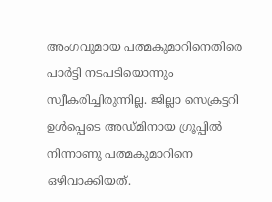അംഗവുമായ പത്മകുമാറിനെതിരെ പാർട്ടി നടപടിയൊന്നും സ്വീകരിച്ചിരുന്നില്ല. ജില്ലാ സെക്രട്ടറി ഉൾപ്പെടെ അഡ്മിനായ ഗ്രൂപ്പിൽ നിന്നാണു പത്മകുമാറിനെ ഒഴിവാക്കിയത്.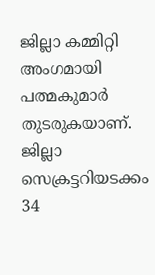ജില്ലാ കമ്മിറ്റി അംഗമായി പത്മകുമാർ തുടരുകയാണ്. ജില്ലാ സെക്രട്ടറിയടക്കം 34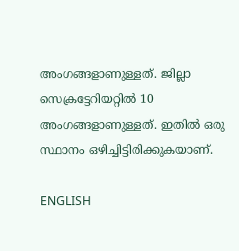അംഗങ്ങളാണുള്ളത്. ജില്ലാ സെക്രട്ടേറിയറ്റിൽ 10 അംഗങ്ങളാണുള്ളത്. ഇതിൽ ഒരു സ്ഥാനം ഒഴിച്ചിട്ടിരിക്കുകയാണ്.

ENGLISH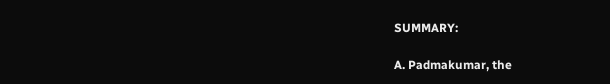SUMMARY:

A. Padmakumar, the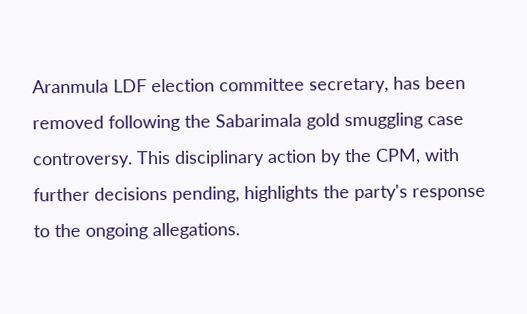Aranmula LDF election committee secretary, has been removed following the Sabarimala gold smuggling case controversy. This disciplinary action by the CPM, with further decisions pending, highlights the party's response to the ongoing allegations.